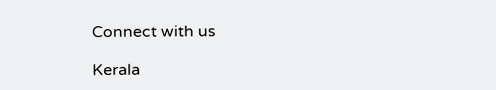Connect with us

Kerala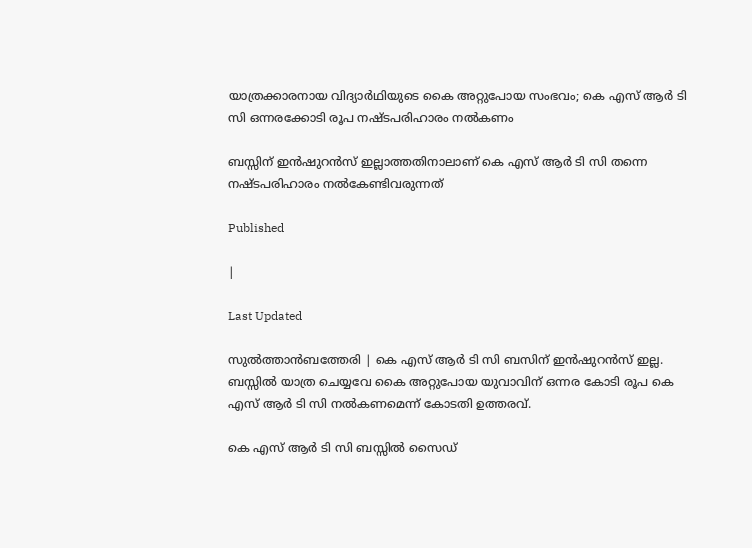യാത്രക്കാരനായ വിദ്യാര്‍ഥിയുടെ കൈ അറ്റുപോയ സംഭവം; കെ എസ് ആര്‍ ടി സി ഒന്നരക്കോടി രൂപ നഷ്ടപരിഹാരം നല്‍കണം

ബസ്സിന് ഇന്‍ഷുറന്‍സ് ഇല്ലാത്തതിനാലാണ് കെ എസ് ആര്‍ ടി സി തന്നെ നഷ്ടപരിഹാരം നല്‍കേണ്ടിവരുന്നത്

Published

|

Last Updated

സുല്‍ത്താന്‍ബത്തേരി | കെ എസ് ആര്‍ ടി സി ബസിന് ഇന്‍ഷുറന്‍സ് ഇല്ല. ബസ്സില്‍ യാത്ര ചെയ്യവേ കൈ അറ്റുപോയ യുവാവിന് ഒന്നര കോടി രൂപ കെ എസ് ആര്‍ ടി സി നല്‍കണമെന്ന് കോടതി ഉത്തരവ്.

കെ എസ് ആര്‍ ടി സി ബസ്സില്‍ സൈഡ്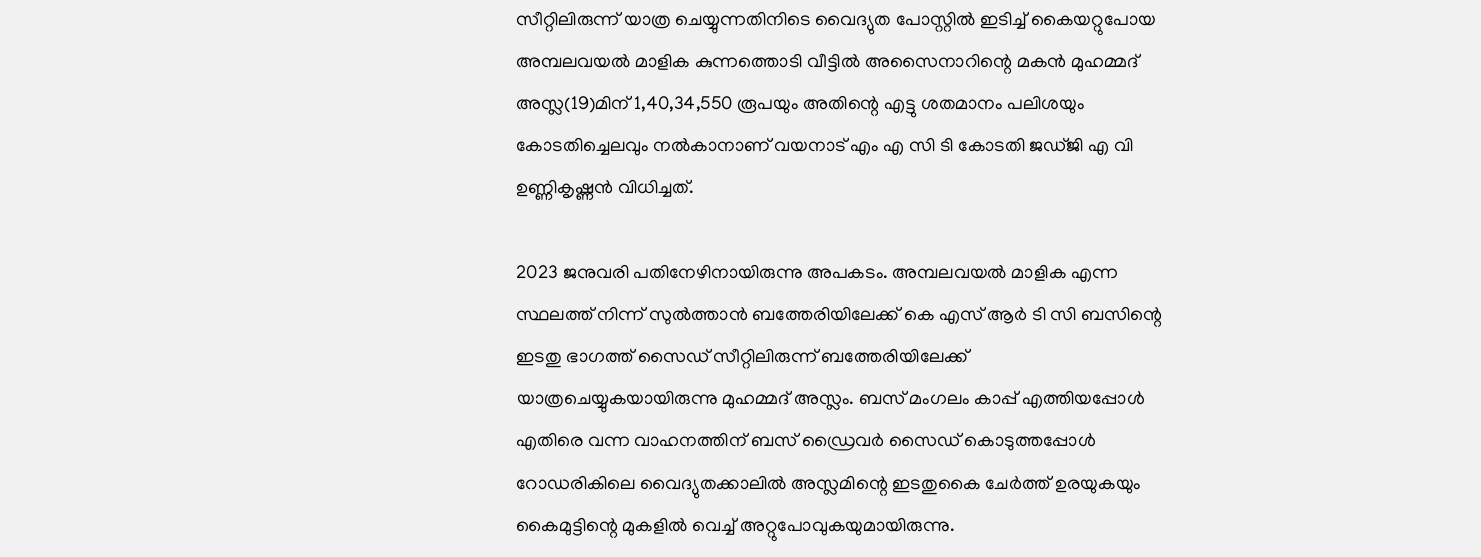സീറ്റിലിരുന്ന് യാത്ര ചെയ്യുന്നതിനിടെ വൈദ്യുത പോസ്റ്റില്‍ ഇടിച്ച് കൈയറ്റുപോയ അമ്പലവയല്‍ മാളിക കുന്നത്തൊടി വീട്ടില്‍ അസൈനാറിന്റെ മകന്‍ മുഹമ്മദ് അസ്ല(19)മിന് 1,40,34,550 രൂപയും അതിന്റെ എട്ടു ശതമാനം പലിശയും കോടതിച്ചെലവും നല്‍കാനാണ് വയനാട് എം എ സി ടി കോടതി ജഡ്ജി എ വി ഉണ്ണികൃഷ്ണന്‍ വിധിച്ചത്.

2023 ജനുവരി പതിനേഴിനായിരുന്നു അപകടം. അമ്പലവയല്‍ മാളിക എന്ന സ്ഥലത്ത് നിന്ന് സുല്‍ത്താന്‍ ബത്തേരിയിലേക്ക് കെ എസ് ആര്‍ ടി സി ബസിന്റെ ഇടതു ഭാഗത്ത് സൈഡ് സീറ്റിലിരുന്ന് ബത്തേരിയിലേക്ക് യാത്രചെയ്യുകയായിരുന്നു മുഹമ്മദ് അസ്ലം. ബസ് മംഗലം കാപ്പ് എത്തിയപ്പോള്‍ എതിരെ വന്ന വാഹനത്തിന് ബസ് ഡ്രൈവര്‍ സൈഡ് കൊടുത്തപ്പോള്‍ റോഡരികിലെ വൈദ്യുതക്കാലില്‍ അസ്ലമിന്റെ ഇടതുകൈ ചേര്‍ത്ത് ഉരയുകയും കൈമുട്ടിന്റെ മുകളില്‍ വെച്ച് അറ്റുപോവുകയുമായിരുന്നു.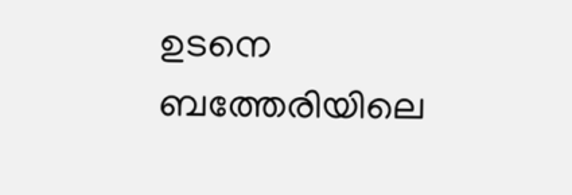ഉടനെ ബത്തേരിയിലെ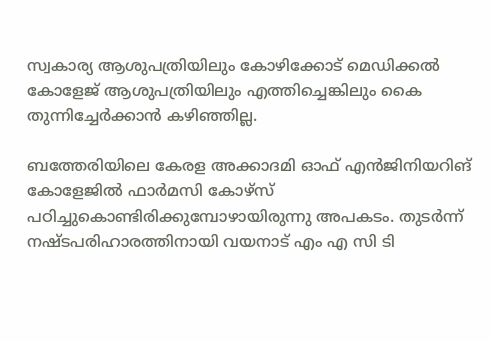സ്വകാര്യ ആശുപത്രിയിലും കോഴിക്കോട് മെഡിക്കല്‍ കോളേജ് ആശുപത്രിയിലും എത്തിച്ചെങ്കിലും കൈ തുന്നിച്ചേര്‍ക്കാന്‍ കഴിഞ്ഞില്ല.

ബത്തേരിയിലെ കേരള അക്കാദമി ഓഫ് എന്‍ജിനിയറിങ് കോളേജില്‍ ഫാര്‍മസി കോഴ്സ് പഠിച്ചുകൊണ്ടിരിക്കുമ്പോഴായിരുന്നു അപകടം. തുടര്‍ന്ന് നഷ്ടപരിഹാരത്തിനായി വയനാട് എം എ സി ടി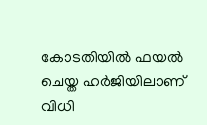കോടതിയില്‍ ഫയല്‍ ചെയ്ത ഹര്‍ജിയിലാണ് വിധി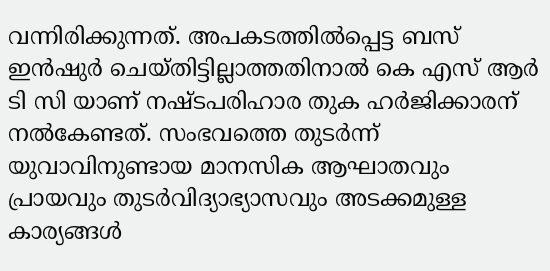വന്നിരിക്കുന്നത്. അപകടത്തില്‍പ്പെട്ട ബസ് ഇന്‍ഷുര്‍ ചെയ്തിട്ടില്ലാത്തതിനാല്‍ കെ എസ് ആര്‍ ടി സി യാണ് നഷ്ടപരിഹാര തുക ഹര്‍ജിക്കാരന് നല്‍കേണ്ടത്. സംഭവത്തെ തുടര്‍ന്ന് യുവാവിനുണ്ടായ മാനസിക ആഘാതവും പ്രായവും തുടര്‍വിദ്യാഭ്യാസവും അടക്കമുള്ള കാര്യങ്ങള്‍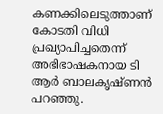കണക്കിലെടുത്താണ് കോടതി വിധി പ്രഖ്യാപിച്ചതെന്ന് അഭിഭാഷകനായ ടി ആര്‍ ബാലകൃഷ്ണന്‍ പറഞ്ഞു.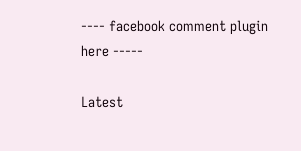---- facebook comment plugin here -----

Latest